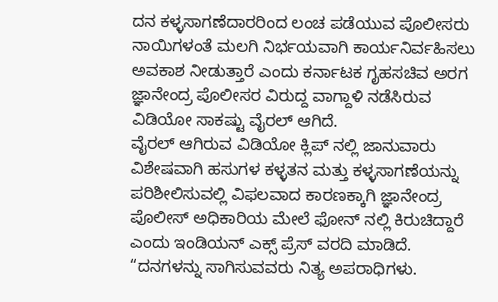ದನ ಕಳ್ಳಸಾಗಣೆದಾರರಿಂದ ಲಂಚ ಪಡೆಯುವ ಪೊಲೀಸರು ನಾಯಿಗಳಂತೆ ಮಲಗಿ ನಿರ್ಭಯವಾಗಿ ಕಾರ್ಯನಿರ್ವಹಿಸಲು ಅವಕಾಶ ನೀಡುತ್ತಾರೆ ಎಂದು ಕರ್ನಾಟಕ ಗೃಹಸಚಿವ ಅರಗ ಜ್ಞಾನೇಂದ್ರ ಪೊಲೀಸರ ವಿರುದ್ದ ವಾಗ್ದಾಳಿ ನಡೆಸಿರುವ ವಿಡಿಯೋ ಸಾಕಷ್ಟು ವೈರಲ್ ಆಗಿದೆ.
ವೈರಲ್ ಆಗಿರುವ ವಿಡಿಯೋ ಕ್ಲಿಪ್ ನಲ್ಲಿ ಜಾನುವಾರು ವಿಶೇಷವಾಗಿ ಹಸುಗಳ ಕಳ್ಳತನ ಮತ್ತು ಕಳ್ಳಸಾಗಣೆಯನ್ನು ಪರಿಶೀಲಿಸುವಲ್ಲಿ ವಿಫಲವಾದ ಕಾರಣಕ್ಕಾಗಿ ಜ್ಞಾನೇಂದ್ರ ಪೊಲೀಸ್ ಅಧಿಕಾರಿಯ ಮೇಲೆ ಫೋನ್ ನಲ್ಲಿ ಕಿರುಚಿದ್ದಾರೆ ಎಂದು ಇಂಡಿಯನ್ ಎಕ್ಸ್ ಪ್ರೆಸ್ ವರದಿ ಮಾಡಿದೆ.
“ದನಗಳನ್ನು ಸಾಗಿಸುವವರು ನಿತ್ಯ ಅಪರಾಧಿಗಳು.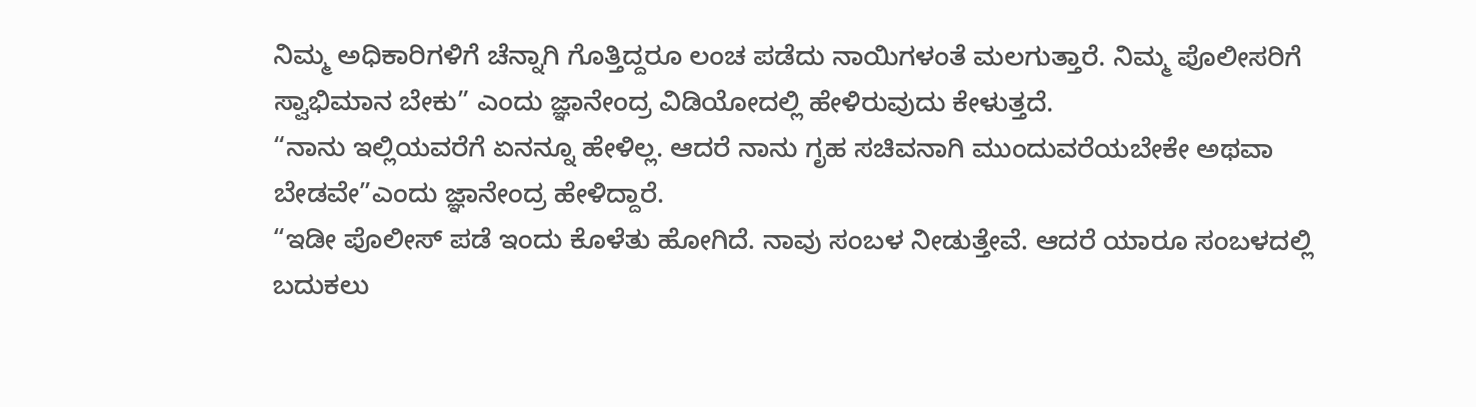ನಿಮ್ಮ ಅಧಿಕಾರಿಗಳಿಗೆ ಚೆನ್ನಾಗಿ ಗೊತ್ತಿದ್ದರೂ ಲಂಚ ಪಡೆದು ನಾಯಿಗಳಂತೆ ಮಲಗುತ್ತಾರೆ. ನಿಮ್ಮ ಪೊಲೀಸರಿಗೆ ಸ್ವಾಭಿಮಾನ ಬೇಕು” ಎಂದು ಜ್ಞಾನೇಂದ್ರ ವಿಡಿಯೋದಲ್ಲಿ ಹೇಳಿರುವುದು ಕೇಳುತ್ತದೆ.
“ನಾನು ಇಲ್ಲಿಯವರೆಗೆ ಏನನ್ನೂ ಹೇಳಿಲ್ಲ. ಆದರೆ ನಾನು ಗೃಹ ಸಚಿವನಾಗಿ ಮುಂದುವರೆಯಬೇಕೇ ಅಥವಾ ಬೇಡವೇ”ಎಂದು ಜ್ಞಾನೇಂದ್ರ ಹೇಳಿದ್ದಾರೆ.
“ಇಡೀ ಪೊಲೀಸ್ ಪಡೆ ಇಂದು ಕೊಳೆತು ಹೋಗಿದೆ. ನಾವು ಸಂಬಳ ನೀಡುತ್ತೇವೆ. ಆದರೆ ಯಾರೂ ಸಂಬಳದಲ್ಲಿ ಬದುಕಲು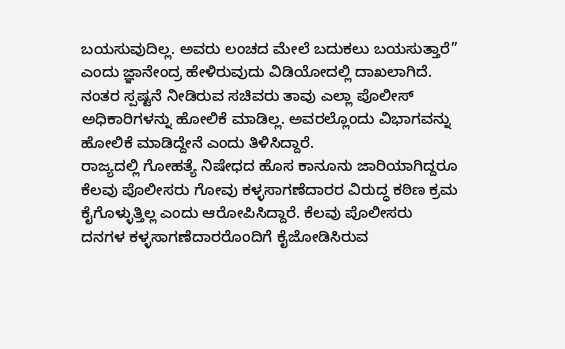ಬಯಸುವುದಿಲ್ಲ. ಅವರು ಲಂಚದ ಮೇಲೆ ಬದುಕಲು ಬಯಸುತ್ತಾರೆ” ಎಂದು ಜ್ಞಾನೇಂದ್ರ ಹೇಳಿರುವುದು ವಿಡಿಯೋದಲ್ಲಿ ದಾಖಲಾಗಿದೆ.
ನಂತರ ಸ್ಪಷ್ಟನೆ ನೀಡಿರುವ ಸಚಿವರು ತಾವು ಎಲ್ಲಾ ಪೊಲೀಸ್ ಅಧಿಕಾರಿಗಳನ್ನು ಹೋಲಿಕೆ ಮಾಡಿಲ್ಲ. ಅವರಲ್ಲೊಂದು ವಿಭಾಗವನ್ನು ಹೋಲಿಕೆ ಮಾಡಿದ್ದೇನೆ ಎಂದು ತಿಳಿಸಿದ್ದಾರೆ.
ರಾಜ್ಯದಲ್ಲಿ ಗೋಹತ್ಯೆ ನಿಷೇಧದ ಹೊಸ ಕಾನೂನು ಜಾರಿಯಾಗಿದ್ದರೂ ಕೆಲವು ಪೊಲೀಸರು ಗೋವು ಕಳ್ಳಸಾಗಣೆದಾರರ ವಿರುದ್ಧ ಕಠಿಣ ಕ್ರಮ ಕೈಗೊಳ್ಳುತ್ತಿಲ್ಲ ಎಂದು ಆರೋಪಿಸಿದ್ದಾರೆ. ಕೆಲವು ಪೊಲೀಸರು ದನಗಳ ಕಳ್ಳಸಾಗಣೆದಾರರೊಂದಿಗೆ ಕೈಜೋಡಿಸಿರುವ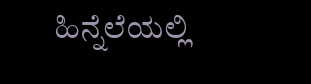ಹಿನ್ನೆಲೆಯಲ್ಲಿ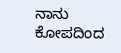ನಾನು ಕೋಪದಿಂದ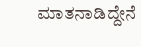ಮಾತನಾಡಿದ್ದೇನೆ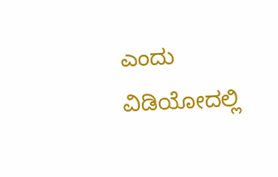ಎಂದು ವಿಡಿಯೋದಲ್ಲಿ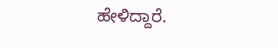ಹೇಳಿದ್ದಾರೆ.